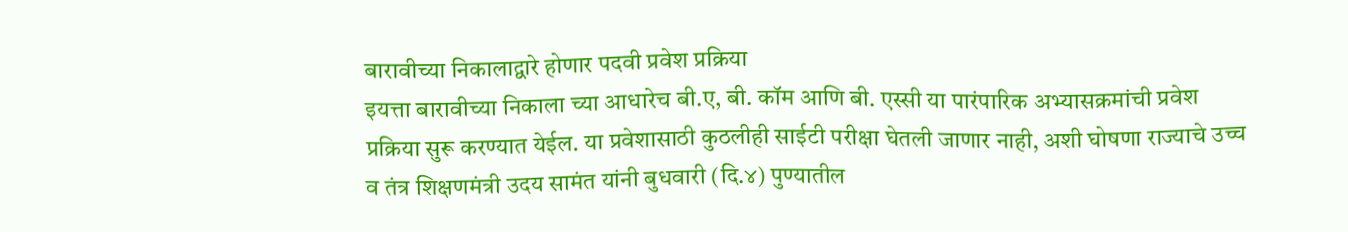बारावीच्या निकालाद्वारे होणार पदवी प्रवेश प्रक्रिया
इयत्ता बारावीच्या निकाला च्या आधारेच बी.ए, बी. कॉम आणि बी. एस्सी या पारंपारिक अभ्यासक्रमांची प्रवेश प्रक्रिया सुरू करण्यात येईल. या प्रवेशासाठी कुठलीही साईटी परीक्षा घेतली जाणार नाही, अशी घोषणा राज्याचे उच्च व तंत्र शिक्षणमंत्री उदय सामंत यांनी बुधवारी (दि.४) पुण्यातील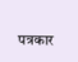पत्रकार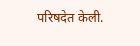परिषदेत केली.